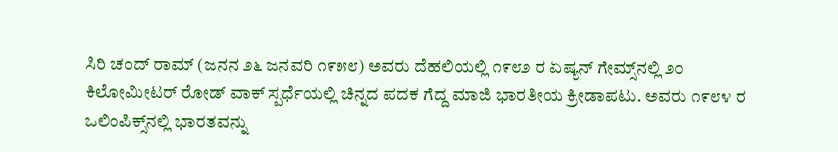ಸಿರಿ ಚಂದ್ ರಾಮ್ (ಜನನ ೨೬ ಜನವರಿ ೧೯೫೮) ಅವರು ದೆಹಲಿಯಲ್ಲಿ ೧೯೮೨ ರ ಏಷ್ಯನ್ ಗೇಮ್ಸ್‌ನಲ್ಲಿ ೨೦ ಕಿಲೋಮೀಟರ್ ರೋಡ್ ವಾಕ್ ಸ್ಪರ್ಧೆಯಲ್ಲಿ ಚಿನ್ನದ ಪದಕ ಗೆದ್ದ ಮಾಜಿ ಭಾರತೀಯ ಕ್ರೀಡಾಪಟು. ಅವರು ೧೯೮೪ ರ ಒಲಿಂಪಿಕ್ಸ್‌ನಲ್ಲಿ ಭಾರತವನ್ನು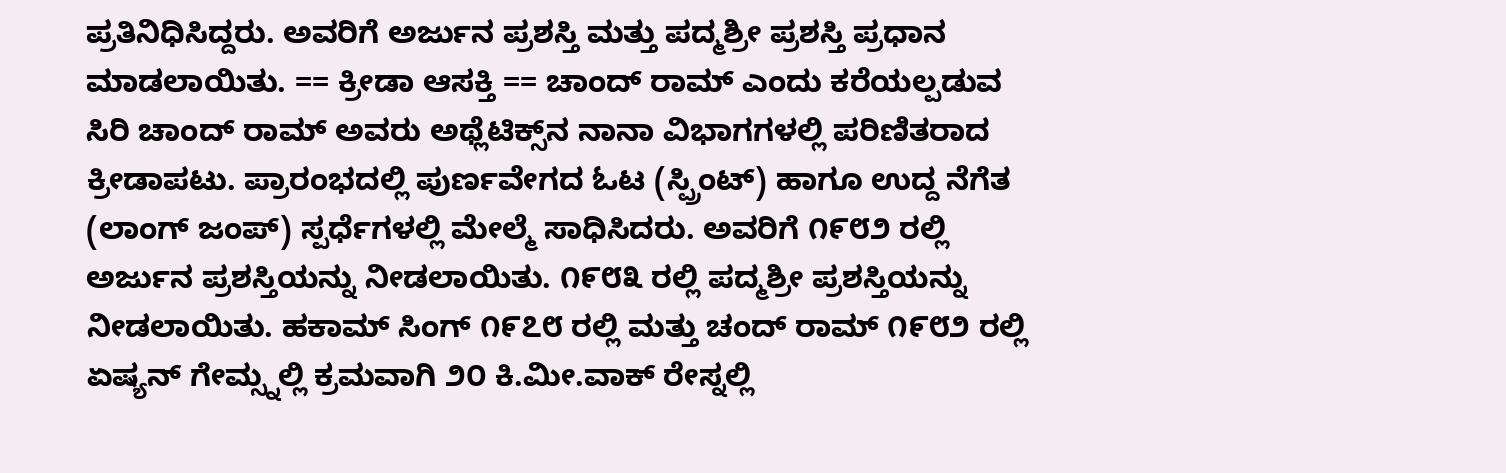ಪ್ರತಿನಿಧಿಸಿದ್ದರು. ಅವರಿಗೆ ಅರ್ಜುನ ಪ್ರಶಸ್ತಿ ಮತ್ತು ಪದ್ಮಶ್ರೀ ಪ್ರಶಸ್ತಿ ಪ್ರಧಾನ ಮಾಡಲಾಯಿತು. == ಕ್ರೀಡಾ ಆಸಕ್ತಿ == ಚಾಂದ್ ರಾಮ್ ಎಂದು ಕರೆಯಲ್ಪಡುವ ಸಿರಿ ಚಾಂದ್ ರಾಮ್ ಅವರು ಅಥ್ಲೆಟಿಕ್ಸ್‌ನ ನಾನಾ ವಿಭಾಗಗಳಲ್ಲಿ ಪರಿಣಿತರಾದ ಕ್ರೀಡಾಪಟು. ಪ್ರಾರಂಭದಲ್ಲಿ ಪುರ್ಣವೇಗದ ಓಟ (ಸ್ಪ್ರಿಂಟ್) ಹಾಗೂ ಉದ್ದ ನೆಗೆತ (ಲಾಂಗ್ ಜಂಪ್) ಸ್ಪರ್ಧೆಗಳಲ್ಲಿ ಮೇಲ್ಮೆ ಸಾಧಿಸಿದರು. ಅವರಿಗೆ ೧೯೮೨ ರಲ್ಲಿ ಅರ್ಜುನ ಪ್ರಶಸ್ತಿಯನ್ನು ನೀಡಲಾಯಿತು. ೧೯೮೩ ರಲ್ಲಿ ಪದ್ಮಶ್ರೀ ಪ್ರಶಸ್ತಿಯನ್ನು ನೀಡಲಾಯಿತು. ಹಕಾಮ್ ಸಿಂಗ್ ೧೯೭೮ ರಲ್ಲಿ ಮತ್ತು ಚಂದ್ ರಾಮ್ ೧೯೮೨ ರಲ್ಲಿ ಏಷ್ಯನ್ ಗೇಮ್ಸ್ನಲ್ಲಿ ಕ್ರಮವಾಗಿ ೨೦ ಕಿ.ಮೀ.ವಾಕ್ ರೇಸ್ನಲ್ಲಿ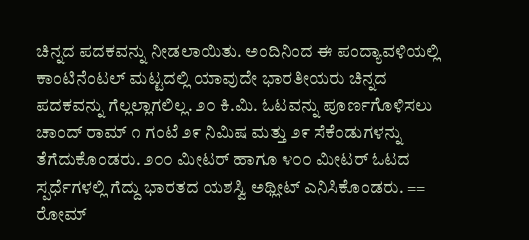ಚಿನ್ನದ ಪದಕವನ್ನು ನೀಡಲಾಯಿತು. ಅಂದಿನಿಂದ ಈ ಪಂದ್ಯಾವಳಿಯಲ್ಲಿ ಕಾಂಟಿನೆಂಟಲ್ ಮಟ್ಟದಲ್ಲಿ ಯಾವುದೇ ಭಾರತೀಯರು ಚಿನ್ನದ ಪದಕವನ್ನು ಗೆಲ್ಲಲ್ಲಾಗಲಿಲ್ಲ. ೨೦ ಕಿ.ಮಿ. ಓಟವನ್ನು ಪೂರ್ಣಗೊಳಿಸಲು ಚಾಂದ್ ರಾಮ್ ೧ ಗಂಟೆ ೨೯ ನಿಮಿಷ ಮತ್ತು ೨೯ ಸೆಕೆಂಡುಗಳನ್ನು ತೆಗೆದುಕೊಂಡರು. ೨೦೦ ಮೀಟರ್ ಹಾಗೂ ೪೦೦ ಮೀಟರ್ ಓಟದ ಸ್ಪರ್ಧೆಗಳಲ್ಲಿ ಗೆದ್ದು ಭಾರತದ ಯಶಸ್ವಿ ಅಥ್ಲೀಟ್ ಎನಿಸಿಕೊಂಡರು. == ರೋಮ್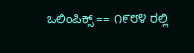ಒಲಿಂಪಿಕ್ಸ್ == ೧೯೮೪ ರಲ್ಲಿ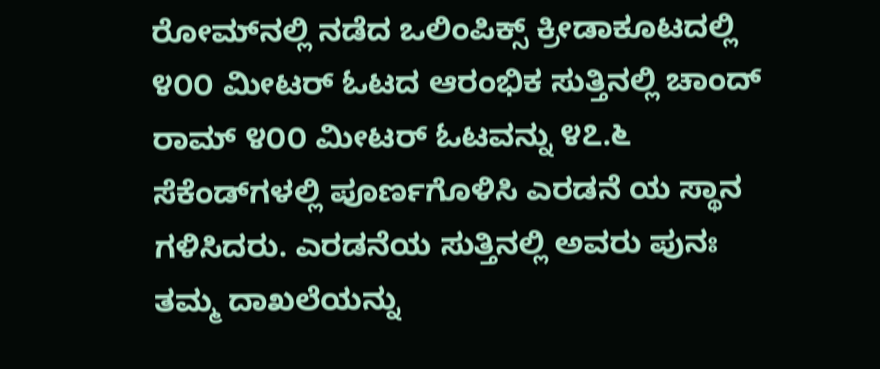ರೋಮ್‌ನಲ್ಲಿ ನಡೆದ ಒಲಿಂಪಿಕ್ಸ್‌ ಕ್ರೀಡಾಕೂಟದಲ್ಲಿ ೪೦೦ ಮೀಟರ್‌ ಓಟದ ಆರಂಭಿಕ ಸುತ್ತಿನಲ್ಲಿ ಚಾಂದ್ ರಾಮ್ ೪೦೦ ಮೀಟರ್‌ ಓಟವನ್ನು ೪೭.೬ ಸೆಕೆಂಡ್‌ಗಳಲ್ಲಿ ಪೂರ್ಣಗೊಳಿಸಿ ಎರಡನೆ ಯ ಸ್ಥಾನ ಗಳಿಸಿದರು. ಎರಡನೆಯ ಸುತ್ತಿನಲ್ಲಿ ಅವರು ಪುನಃ ತಮ್ಮ ದಾಖಲೆಯನ್ನು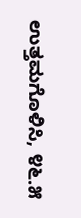ಉತ್ತಮಗೊಳಿಸಿ, ೪೬.೫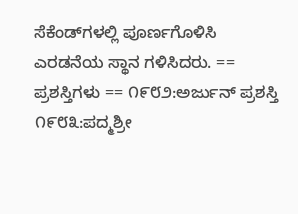ಸೆಕೆಂಡ್‌ಗಳಲ್ಲಿ ಪೂರ್ಣಗೊಳಿಸಿ ಎರಡನೆಯ ಸ್ಥಾನ ಗಳಿಸಿದರು. == ಪ್ರಶಸ್ತಿಗಳು == ೧೯೮೨:ಅರ್ಜುನ್ ಪ್ರಶಸ್ತಿ ೧೯೮೩:ಪದ್ಮಶ್ರೀ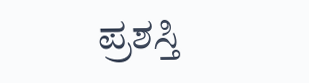ಪ್ರಶಸ್ತಿ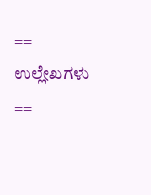== ಉಲ್ಲೇಖಗಳು ==